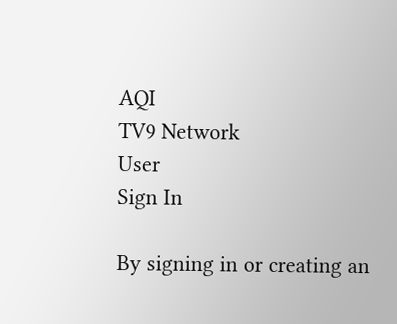AQI
TV9 Network
User
Sign In

By signing in or creating an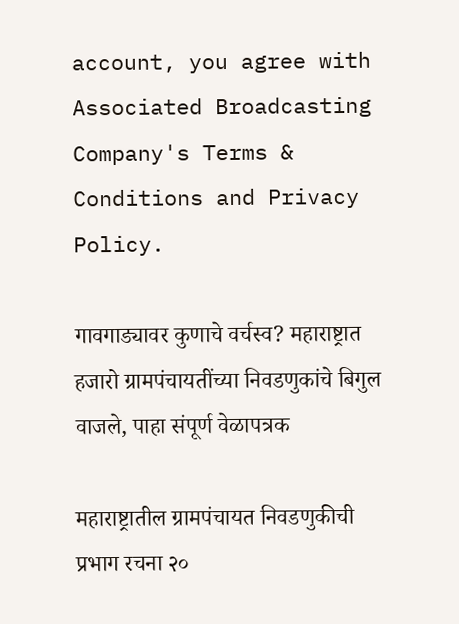account, you agree with Associated Broadcasting Company's Terms & Conditions and Privacy Policy.

गावगाड्यावर कुणाचे वर्चस्व? महाराष्ट्रात हजारो ग्रामपंचायतींच्या निवडणुकांचे बिगुल वाजले, पाहा संपूर्ण वेळापत्रक

महाराष्ट्रातील ग्रामपंचायत निवडणुकीची प्रभाग रचना २०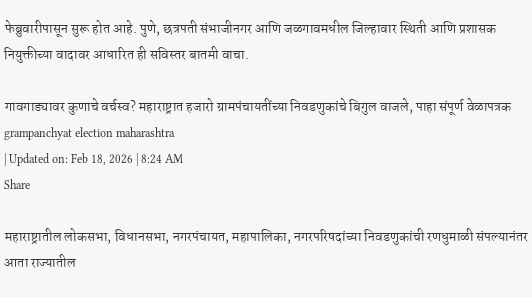फेब्रुवारीपासून सुरू होत आहे. पुणे, छत्रपती संभाजीनगर आणि जळगावमधील जिल्हावार स्थिती आणि प्रशासक नियुक्तीच्या वादावर आधारित ही सविस्तर बातमी वाचा.

गावगाड्यावर कुणाचे वर्चस्व? महाराष्ट्रात हजारो ग्रामपंचायतींच्या निवडणुकांचे बिगुल वाजले, पाहा संपूर्ण वेळापत्रक
grampanchyat election maharashtra
| Updated on: Feb 18, 2026 | 8:24 AM
Share

महाराष्ट्रातील लोकसभा, विधानसभा, नगरपंचायत, महापालिका, नगरपरिषदांच्या निवडणुकांची रणधुमाळी संपल्यानंतर आता राज्यातील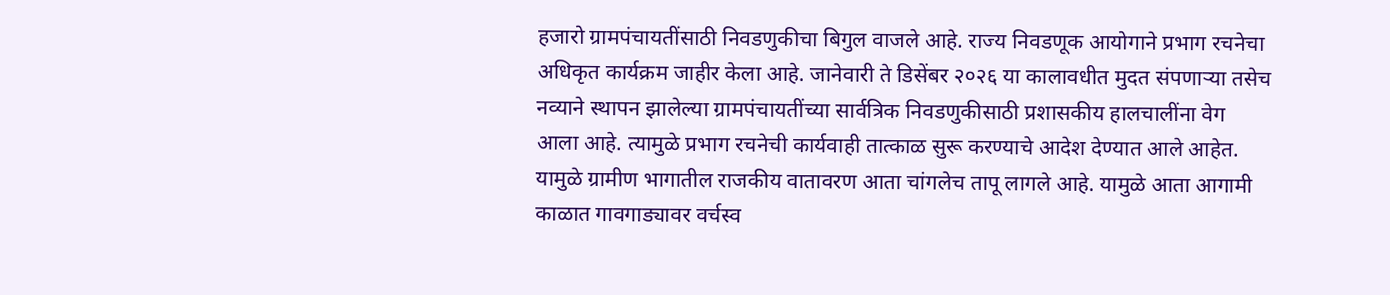हजारो ग्रामपंचायतींसाठी निवडणुकीचा बिगुल वाजले आहे. राज्य निवडणूक आयोगाने प्रभाग रचनेचा अधिकृत कार्यक्रम जाहीर केला आहे. जानेवारी ते डिसेंबर २०२६ या कालावधीत मुदत संपणाऱ्या तसेच नव्याने स्थापन झालेल्या ग्रामपंचायतींच्या सार्वत्रिक निवडणुकीसाठी प्रशासकीय हालचालींना वेग आला आहे. त्यामुळे प्रभाग रचनेची कार्यवाही तात्काळ सुरू करण्याचे आदेश देण्यात आले आहेत. यामुळे ग्रामीण भागातील राजकीय वातावरण आता चांगलेच तापू लागले आहे. यामुळे आता आगामी काळात गावगाड्यावर वर्चस्व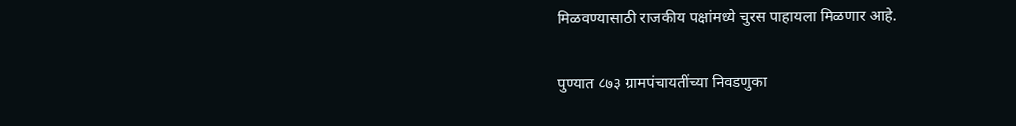मिळवण्यासाठी राजकीय पक्षांमध्ये चुरस पाहायला मिळणार आहे.

पुण्यात ८७३ ग्रामपंचायतींच्या निवडणुका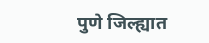पुणे जिल्ह्यात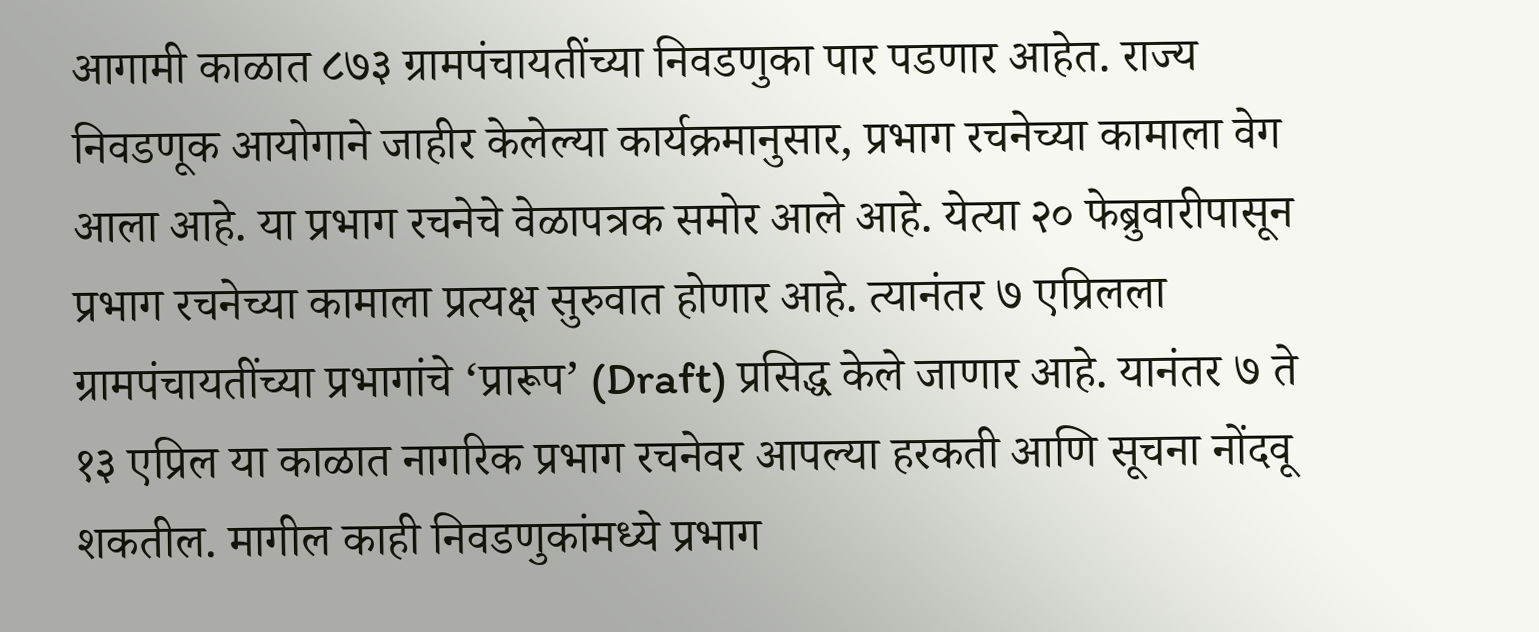आगामी काळात ८७३ ग्रामपंचायतींच्या निवडणुका पार पडणार आहेत. राज्य निवडणूक आयोगाने जाहीर केलेल्या कार्यक्रमानुसार, प्रभाग रचनेच्या कामाला वेग आला आहे. या प्रभाग रचनेचे वेळापत्रक समोर आले आहे. येत्या २० फेब्रुवारीपासून प्रभाग रचनेच्या कामाला प्रत्यक्ष सुरुवात होणार आहे. त्यानंतर ७ एप्रिलला ग्रामपंचायतींच्या प्रभागांचे ‘प्रारूप’ (Draft) प्रसिद्ध केले जाणार आहे. यानंतर ७ ते १३ एप्रिल या काळात नागरिक प्रभाग रचनेवर आपल्या हरकती आणि सूचना नोंदवू शकतील. मागील काही निवडणुकांमध्ये प्रभाग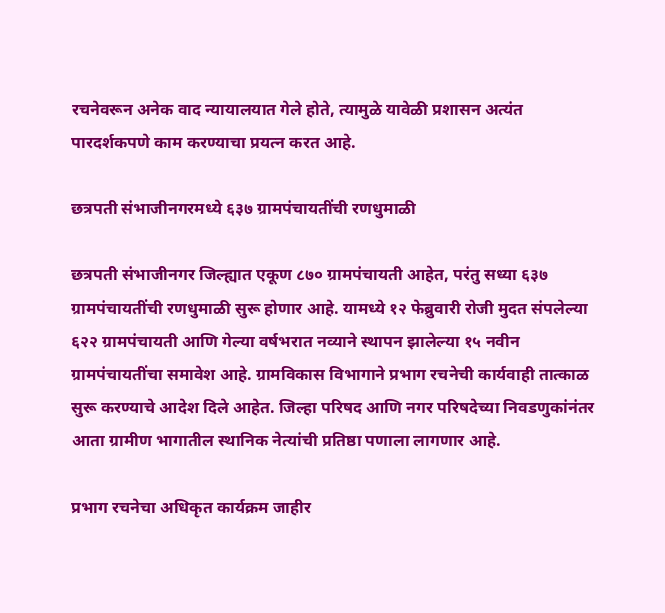रचनेवरून अनेक वाद न्यायालयात गेले होते, त्यामुळे यावेळी प्रशासन अत्यंत पारदर्शकपणे काम करण्याचा प्रयत्न करत आहे.

छत्रपती संभाजीनगरमध्ये ६३७ ग्रामपंचायतींची रणधुमाळी

छत्रपती संभाजीनगर जिल्ह्यात एकूण ८७० ग्रामपंचायती आहेत, परंतु सध्या ६३७ ग्रामपंचायतींची रणधुमाळी सुरू होणार आहे. यामध्ये १२ फेब्रुवारी रोजी मुदत संपलेल्या ६२२ ग्रामपंचायती आणि गेल्या वर्षभरात नव्याने स्थापन झालेल्या १५ नवीन ग्रामपंचायतींचा समावेश आहे. ग्रामविकास विभागाने प्रभाग रचनेची कार्यवाही तात्काळ सुरू करण्याचे आदेश दिले आहेत. जिल्हा परिषद आणि नगर परिषदेच्या निवडणुकांनंतर आता ग्रामीण भागातील स्थानिक नेत्यांची प्रतिष्ठा पणाला लागणार आहे.

प्रभाग रचनेचा अधिकृत कार्यक्रम जाहीर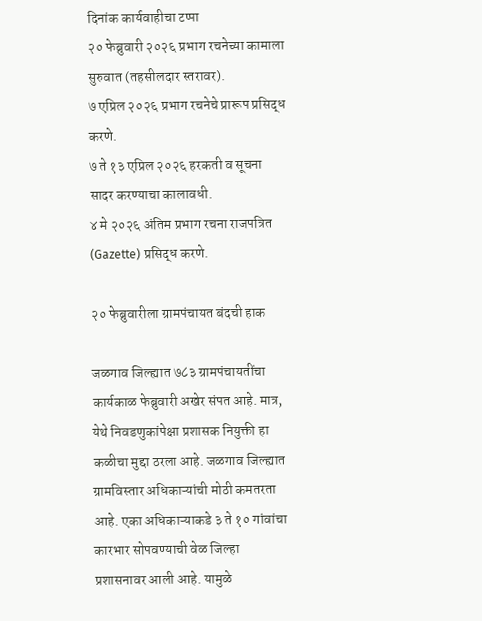दिनांक कार्यवाहीचा टप्पा
२० फेब्रुवारी २०२६ प्रभाग रचनेच्या कामाला सुरुवात (तहसीलदार स्तरावर).
७ एप्रिल २०२६ प्रभाग रचनेचे प्रारूप प्रसिद्ध करणे.
७ ते १३ एप्रिल २०२६ हरकती व सूचना सादर करण्याचा कालावधी.
४ मे २०२६ अंतिम प्रभाग रचना राजपत्रित (Gazette) प्रसिद्ध करणे.

२० फेब्रुवारीला ग्रामपंचायत बंदची हाक

जळगाव जिल्ह्यात ७८३ ग्रामपंचायतींचा कार्यकाळ फेब्रुवारी अखेर संपत आहे. मात्र, येथे निवडणुकांपेक्षा प्रशासक नियुक्ती हा कळीचा मुद्दा ठरला आहे. जळगाव जिल्ह्यात ग्रामविस्तार अधिकाऱ्यांची मोठी कमतरता आहे. एका अधिकाऱ्याकडे ३ ते १० गांवांचा कारभार सोपवण्याची वेळ जिल्हा प्रशासनावर आली आहे. यामुळे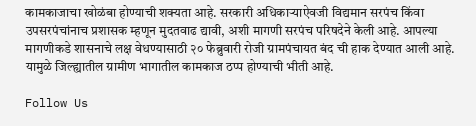कामकाजाचा खोळंबा होण्याची शक्यता आहे. सरकारी अधिकाऱ्याऐवजी विद्यमान सरपंच किंवा उपसरपंचांनाच प्रशासक म्हणून मुदतवाढ द्यावी, अशी मागणी सरपंच परिषदेने केली आहे. आपल्या मागणीकडे शासनाचे लक्ष वेधण्यासाठी २० फेब्रुवारी रोजी ग्रामपंचायत बंद ची हाक देण्यात आली आहे. यामुळे जिल्ह्यातील ग्रामीण भागातील कामकाज ठप्प होण्याची भीती आहे.

Follow Us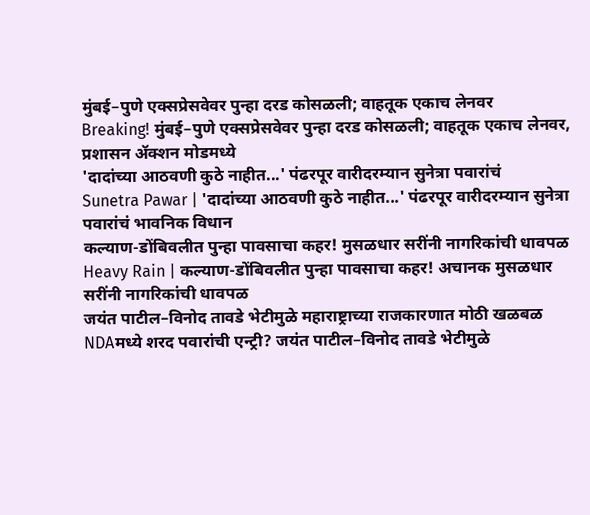मुंबई–पुणे एक्सप्रेसवेवर पुन्हा दरड कोसळली; वाहतूक एकाच लेनवर
Breaking! मुंबई–पुणे एक्सप्रेसवेवर पुन्हा दरड कोसळली; वाहतूक एकाच लेनवर, प्रशासन ॲक्शन मोडमध्ये
'दादांच्या आठवणी कुठे नाहीत...' पंढरपूर वारीदरम्यान सुनेत्रा पवारांचं
Sunetra Pawar | 'दादांच्या आठवणी कुठे नाहीत...' पंढरपूर वारीदरम्यान सुनेत्रा पवारांचं भावनिक विधान
कल्याण-डोंबिवलीत पुन्हा पावसाचा कहर! मुसळधार सरींनी नागरिकांची धावपळ
Heavy Rain | कल्याण-डोंबिवलीत पुन्हा पावसाचा कहर! अचानक मुसळधार सरींनी नागरिकांची धावपळ
जयंत पाटील–विनोद तावडे भेटीमुळे महाराष्ट्राच्या राजकारणात मोठी खळबळ
NDAमध्ये शरद पवारांची एन्ट्री? जयंत पाटील–विनोद तावडे भेटीमुळे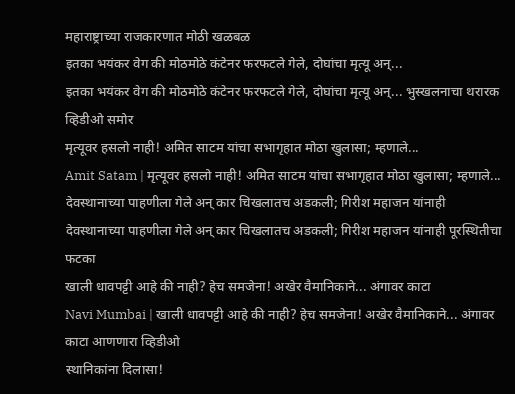महाराष्ट्राच्या राजकारणात मोठी खळबळ
इतका भयंकर वेग की मोठमोठे कंटेनर फरफटले गेले, दोघांचा मृत्यू अन्...
इतका भयंकर वेग की मोठमोठे कंटेनर फरफटले गेले, दोघांचा मृत्यू अन्... भुस्खलनाचा थरारक व्हिडीओ समोर
मृत्यूवर हसलो नाही! अमित साटम यांचा सभागृहात मोठा खुलासा; म्हणाले...
Amit Satam | मृत्यूवर हसलो नाही! अमित साटम यांचा सभागृहात मोठा खुलासा; म्हणाले...
देवस्थानाच्या पाहणीला गेले अन् कार चिखलातच अडकली; गिरीश महाजन यांनाही
देवस्थानाच्या पाहणीला गेले अन् कार चिखलातच अडकली; गिरीश महाजन यांनाही पूरस्थितीचा फटका
खाली धावपट्टी आहे की नाही? हेच समजेना! अखेर वैमानिकाने... अंगावर काटा
Navi Mumbai | खाली धावपट्टी आहे की नाही? हेच समजेना! अखेर वैमानिकाने... अंगावर काटा आणणारा व्हिडीओ
स्थानिकांना दिलासा!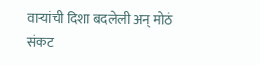वाऱ्यांची दिशा बदलेली अन् मोठं संकट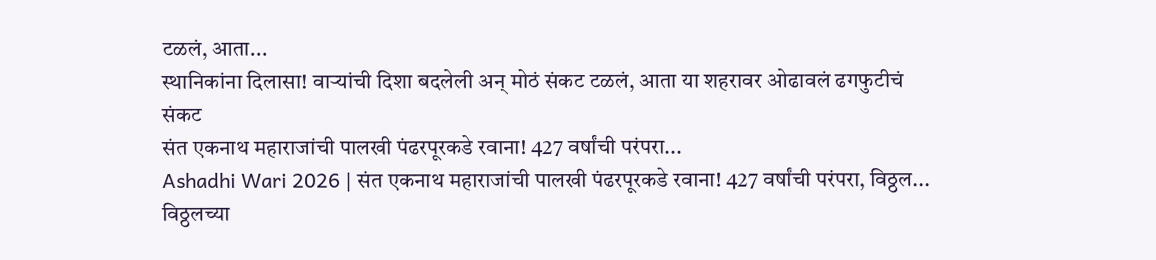टळलं, आता...
स्थानिकांना दिलासा! वाऱ्यांची दिशा बदलेली अन् मोठं संकट टळलं, आता या शहरावर ओढावलं ढगफुटीचं संकट
संत एकनाथ महाराजांची पालखी पंढरपूरकडे रवाना! 427 वर्षांची परंपरा...
Ashadhi Wari 2026 | संत एकनाथ महाराजांची पालखी पंढरपूरकडे रवाना! 427 वर्षांची परंपरा, विठ्ठल... विठ्ठलच्या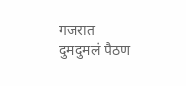गजरात दुमदुमलं पैठण